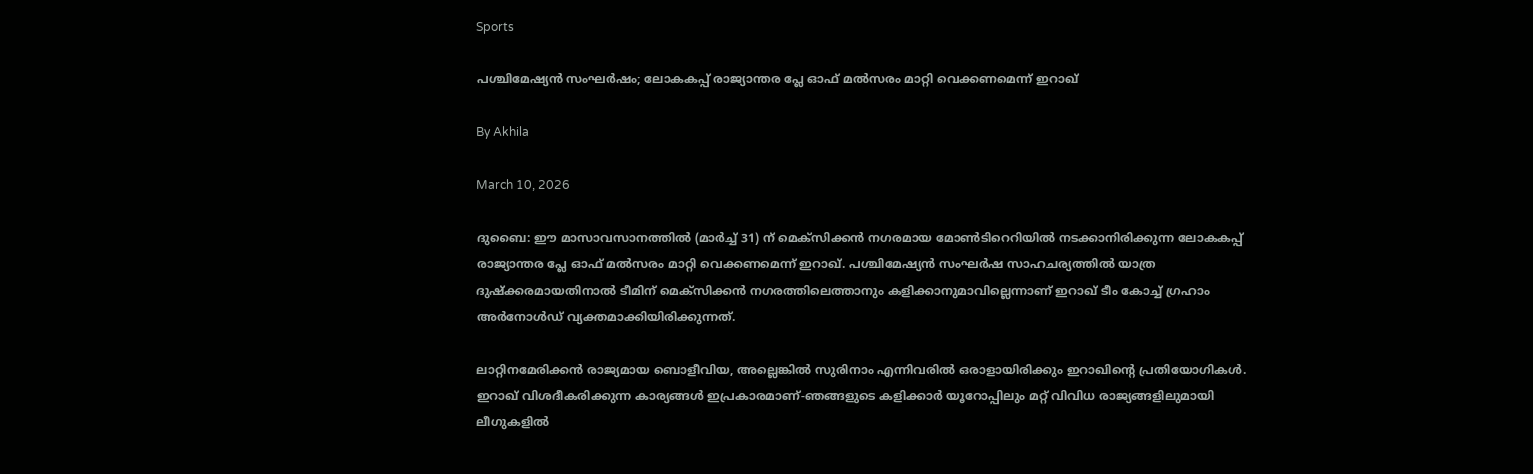Sports

പശ്ചിമേഷ്യന്‍ സംഘര്‍ഷം; ലോകകപ്പ് രാജ്യാന്തര പ്ലേ ഓഫ് മല്‍സരം മാറ്റി വെക്കണമെന്ന് ഇറാഖ്

By Akhila

March 10, 2026

ദുബൈ: ഈ മാസാവസാനത്തില്‍ (മാര്‍ച്ച് 31) ന് മെക്‌സിക്കന്‍ നഗരമായ മോണ്‍ടിറെറിയില്‍ നടക്കാനിരിക്കുന്ന ലോകകപ്പ് രാജ്യാന്തര പ്ലേ ഓഫ് മല്‍സരം മാറ്റി വെക്കണമെന്ന് ഇറാഖ്. പശ്ചിമേഷ്യന്‍ സംഘര്‍ഷ സാഹചര്യത്തില്‍ യാത്ര ദുഷ്‌ക്കരമായതിനാല്‍ ടീമിന് മെക്‌സിക്കന്‍ നഗരത്തിലെത്താനും കളിക്കാനുമാവില്ലെന്നാണ് ഇറാഖ് ടീം കോച്ച് ഗ്രഹാം അര്‍നോള്‍ഡ് വ്യക്തമാക്കിയിരിക്കുന്നത്.

ലാറ്റിനമേരിക്കന്‍ രാജ്യമായ ബൊളീവിയ, അല്ലെങ്കില്‍ സുരിനാം എന്നിവരില്‍ ഒരാളായിരിക്കും ഇറാഖിന്റെ പ്രതിയോഗികള്‍. ഇറാഖ് വിശദീകരിക്കുന്ന കാര്യങ്ങള്‍ ഇപ്രകാരമാണ്-ഞങ്ങളുടെ കളിക്കാര്‍ യൂറോപ്പിലും മറ്റ് വിവിധ രാജ്യങ്ങളിലുമായി ലീഗുകളില്‍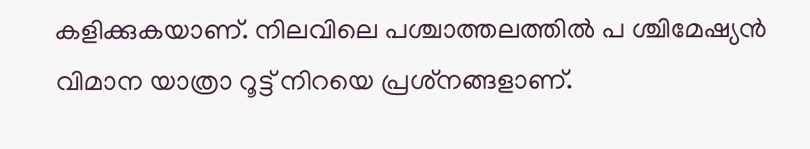കളിക്കുകയാണ്. നിലവിലെ പശ്ചാത്തലത്തില്‍ പ ശ്ചിമേഷ്യന്‍ വിമാന യാത്രാ റൂട്ട് നിറയെ പ്രശ്‌നങ്ങളാണ്.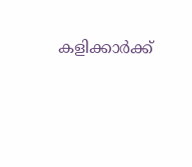കളിക്കാര്‍ക്ക്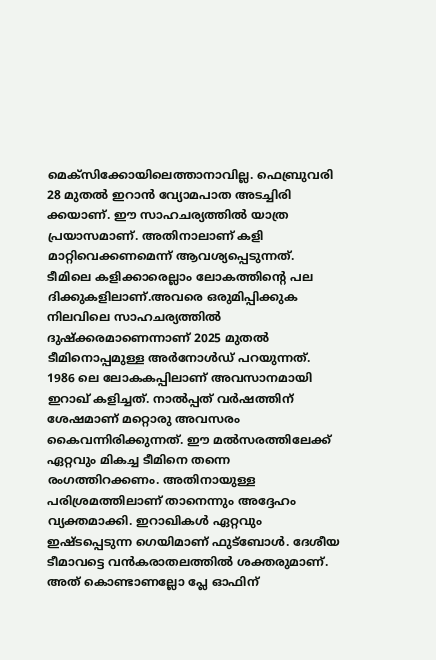മെക്‌സിക്കോയിലെത്താനാവില്ല. ഫെബ്രുവരി 28 മുതല്‍ ഇറാന്‍ വ്യോമപാത അടച്ചിരി ക്കയാണ്. ഈ സാഹചര്യത്തില്‍ യാത്ര പ്രയാസമാണ്. അതിനാലാണ് കളി മാറ്റിവെക്കണമെന്ന് ആവശ്യപ്പെടുന്നത്. ടീമിലെ കളിക്കാരെല്ലാം ലോകത്തിന്റെ പല ദിക്കുകളിലാണ്.അവരെ ഒരുമിപ്പിക്കുക നിലവിലെ സാഹചര്യത്തില്‍ ദുഷ്‌ക്കരമാണെന്നാണ് 2025 മുതല്‍ ടീമിനൊപ്പമുള്ള അര്‍നോള്‍ഡ് പറയുന്നത്. 1986 ലെ ലോകകപ്പിലാണ് അവസാനമായി ഇറാഖ് കളിച്ചത്. നാല്‍പ്പത് വര്‍ഷത്തിന് ശേഷമാണ് മറ്റൊരു അവസരം കൈവന്നിരിക്കുന്നത്. ഈ മല്‍സരത്തിലേക്ക് ഏറ്റവും മികച്ച ടീമിനെ തന്നെ രംഗത്തിറക്കണം. അതിനായുള്ള പരിശ്രമത്തിലാണ് താനെന്നും അദ്ദേഹം വ്യക്തമാക്കി. ഇറാഖികള്‍ ഏറ്റവും ഇഷ്ടപ്പെടുന്ന ഗെയിമാണ് ഫുട്‌ബോള്‍. ദേശീയ ടീമാവട്ടെ വന്‍കരാതലത്തില്‍ ശക്തരുമാണ്. അത് കൊണ്ടാണല്ലോ പ്ലേ ഓഫിന്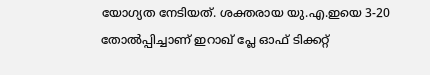യോഗ്യത നേടിയത്. ശക്തരായ യു.എ.ഇയെ 3-20 തോല്‍പ്പിച്ചാണ് ഇറാഖ് പ്ലേ ഓഫ് ടിക്കറ്റ്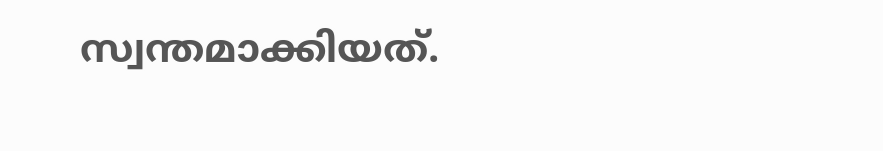സ്വന്തമാക്കിയത്.